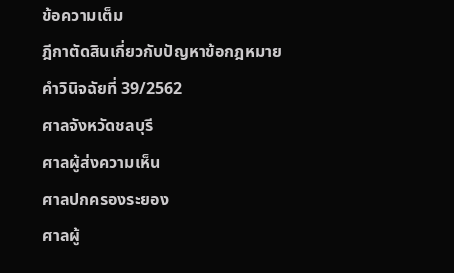ข้อความเต็ม
ฎีกาตัดสินเกี่ยวกับปัญหาข้อกฎหมาย
คำวินิจฉัยที่ 39/2562
ศาลจังหวัดชลบุรี
ศาลผู้ส่งความเห็น
ศาลปกครองระยอง
ศาลผู้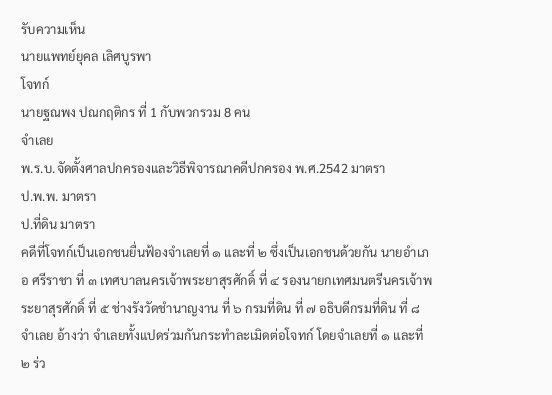รับความเห็น
นายแพทย์ยุคล เลิศบูรพา
โจทก์
นายฐณพง ปณกฤติกร ที่ 1 กับพวกรวม 8 คน
จำเลย
พ.ร.บ.จัดตั้งศาลปกครองและวิธีพิจารณาคดีปกครอง พ.ศ.2542 มาตรา
ป.พ.พ. มาตรา
ป.ที่ดิน มาตรา
คดีที่โจทก์เป็นเอกชนยื่นฟ้องจำเลยที่ ๑ และที่ ๒ ซึ่งเป็นเอกชนด้วยกัน นายอำเภอ ศรีราชา ที่ ๓ เทศบาลนครเจ้าพระยาสุรศักดิ์ ที่ ๔ รองนายกเทศมนตรีนครเจ้าพระยาสุรศักดิ์ ที่ ๕ ช่างรังวัดชำนาญงาน ที่ ๖ กรมที่ดิน ที่ ๗ อธิบดีกรมที่ดิน ที่ ๘ จำเลย อ้างว่า จำเลยทั้งแปดร่วมกันกระทำละเมิดต่อโจทก์ โดยจำเลยที่ ๑ และที่ ๒ ร่ว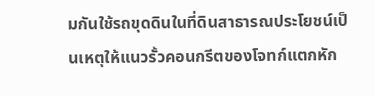มกันใช้รถขุดดินในที่ดินสาธารณประโยชน์เป็นเหตุให้แนวรั้วคอนกรีตของโจทก์แตกหัก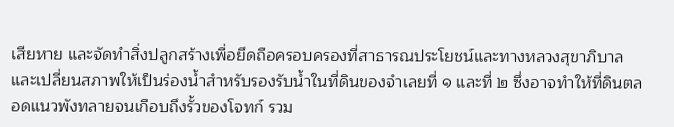เสียหาย และจัดทำสิ่งปลูกสร้างเพื่อยึดถือครอบครองที่สาธารณประโยชน์และทางหลวงสุขาภิบาล และเปลี่ยนสภาพให้เป็นร่องน้ำสำหรับรองรับน้ำในที่ดินของจำเลยที่ ๑ และที่ ๒ ซึ่งอาจทำให้ที่ดินตลอดแนวพังทลายจนเกือบถึงรั้วของโจทก์ รวม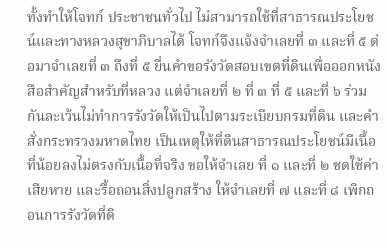ทั้งทำให้โจทก์ ประชาชนทั่วไป ไม่สามารถใช้ที่สาธารณประโยชน์และทางหลวงสุขาภิบาลได้ โจทก์จึงแจ้งจำเลยที่ ๓ และที่ ๕ ต่อมาจำเลยที่ ๓ ถึงที่ ๕ ยื่นคำขอรังวัดสอบเขตที่ดินเพื่อออกหนังสือสำคัญสำหรับที่หลวง แต่จำเลยที่ ๒ ที่ ๓ ที่ ๕ และที่ ๖ ร่วมกันละเว้นไม่ทำการรังวัดให้เป็นไปตามระเบียบกรมที่ดิน และคำสั่งกระทรวงมหาดไทย เป็นเหตุให้ที่ดินสาธารณประโยชน์มีเนื้อที่น้อยลงไม่ตรงกับเนื้อที่จริง ขอให้จำเลย ที่ ๑ และที่ ๒ ชดใช้ค่าเสียหาย และรื้อถอนสิ่งปลูกสร้าง ให้จำเลยที่ ๗ และที่ ๘ เพิกถอนการรังวัดที่ดิ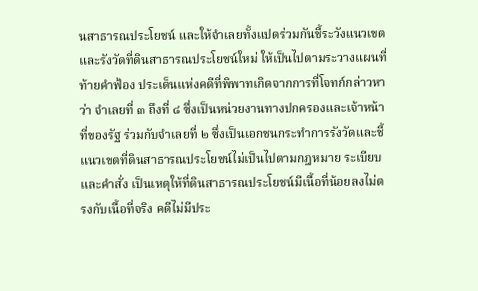นสาธารณประโยชน์ และให้จำเลยทั้งแปดร่วมกันชี้ระวังแนวเขตและรังวัดที่ดินสาธารณประโยชน์ใหม่ ให้เป็นไปตามระวางแผนที่ท้ายคำฟ้อง ประเด็นแห่งคดีที่พิพาทเกิดจากการที่โจทก์กล่าวหาว่า จำเลยที่ ๓ ถึงที่ ๘ ซึ่งเป็นหน่วยงานทางปกครองและเจ้าหน้าที่ของรัฐ ร่วมกับจำเลยที่ ๒ ซึ่งเป็นเอกชนกระทำการรังวัดและชี้แนวเขตที่ดินสาธารณประโยชน์ไม่เป็นไปตามกฎหมาย ระเบียบ และคำสั่ง เป็นเหตุให้ที่ดินสาธารณประโยชน์มีเนื้อที่น้อยลงไม่ตรงกับเนื้อที่จริง คดีไม่มีประ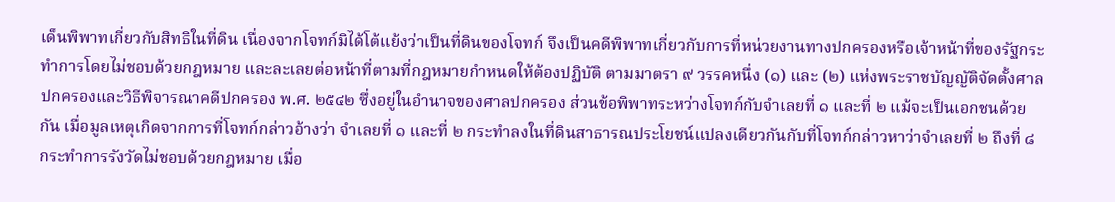เด็นพิพาทเกี่ยวกับสิทธิในที่ดิน เนื่องจากโจทก์มิได้โต้แย้งว่าเป็นที่ดินของโจทก์ จึงเป็นคดีพิพาทเกี่ยวกับการที่หน่วยงานทางปกครองหรือเจ้าหน้าที่ของรัฐกระทำการโดยไม่ชอบด้วยกฎหมาย และละเลยต่อหน้าที่ตามที่กฎหมายกำหนดให้ต้องปฏิบัติ ตามมาตรา ๙ วรรคหนึ่ง (๑) และ (๒) แห่งพระราชบัญญัติจัดตั้งศาลปกครองและวิธีพิจารณาคดีปกครอง พ.ศ. ๒๕๔๒ ซึ่งอยู่ในอำนาจของศาลปกครอง ส่วนข้อพิพาทระหว่างโจทก์กับจำเลยที่ ๑ และที่ ๒ แม้จะเป็นเอกชนด้วยกัน เมื่อมูลเหตุเกิดจากการที่โจทก์กล่าวอ้างว่า จำเลยที่ ๑ และที่ ๒ กระทำลงในที่ดินสาธารณประโยชน์แปลงเดียวกันกับที่โจทก์กล่าวหาว่าจำเลยที่ ๒ ถึงที่ ๘ กระทำการรังวัดไม่ชอบด้วยกฎหมาย เมื่อ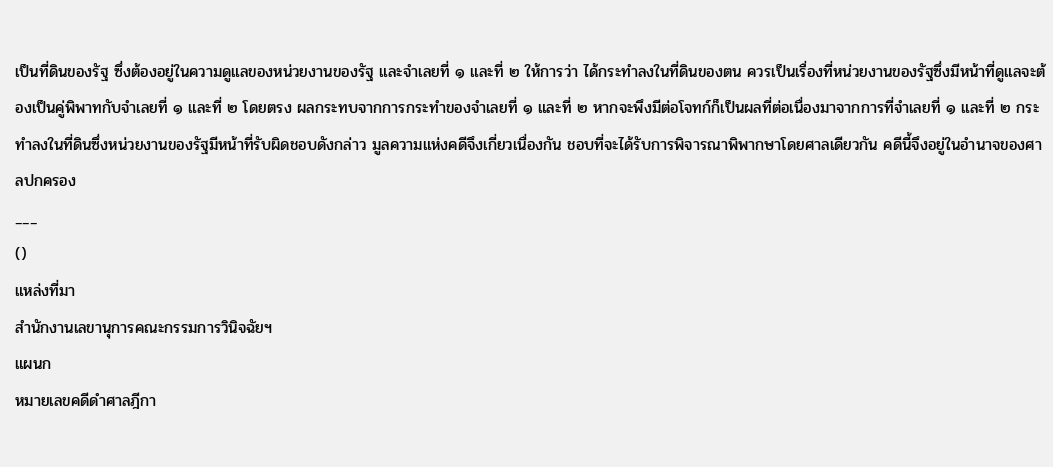เป็นที่ดินของรัฐ ซึ่งต้องอยู่ในความดูแลของหน่วยงานของรัฐ และจำเลยที่ ๑ และที่ ๒ ให้การว่า ได้กระทำลงในที่ดินของตน ควรเป็นเรื่องที่หน่วยงานของรัฐซึ่งมีหน้าที่ดูแลจะต้องเป็นคู่พิพาทกับจำเลยที่ ๑ และที่ ๒ โดยตรง ผลกระทบจากการกระทำของจำเลยที่ ๑ และที่ ๒ หากจะพึงมีต่อโจทก์ก็เป็นผลที่ต่อเนื่องมาจากการที่จำเลยที่ ๑ และที่ ๒ กระทำลงในที่ดินซึ่งหน่วยงานของรัฐมีหน้าที่รับผิดชอบดังกล่าว มูลความแห่งคดีจึงเกี่ยวเนื่องกัน ชอบที่จะได้รับการพิจารณาพิพากษาโดยศาลเดียวกัน คดีนี้จึงอยู่ในอำนาจของศาลปกครอง
___
()
แหล่งที่มา
สำนักงานเลขานุการคณะกรรมการวินิจฉัยฯ
แผนก
หมายเลขคดีดำศาลฎีกา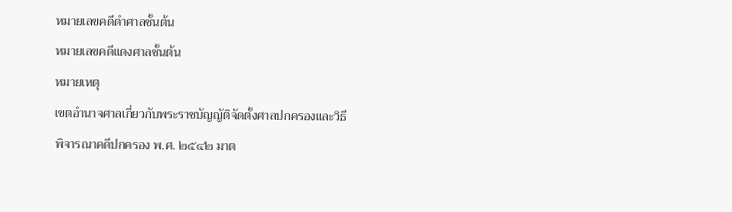หมายเลขคดีดำศาลชั้นต้น
หมายเลขคดีแดงศาลชั้นต้น
หมายเหตุ
เขตอำนาจศาลเกี่ยวกับพระราชบัญญัติจัดตั้งศาลปกครองและวิธีพิจารณาคดีปกครอง พ.ศ. ๒๕๔๒ มาต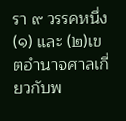รา ๙ วรรคหนึ่ง (๑) และ (๒)เขตอำนาจศาลเกี่ยวกับพ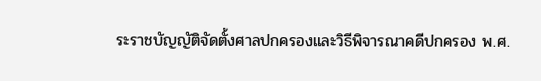ระราชบัญญัติจัดตั้งศาลปกครองและวิธีพิจารณาคดีปกครอง พ.ศ.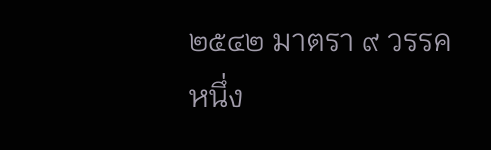๒๕๔๒ มาตรา ๙ วรรคหนึ่ง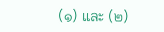(๑) และ (๒)